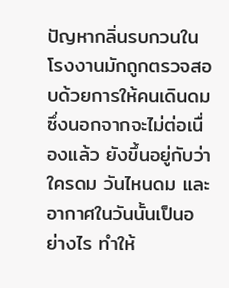ปัญหากลิ่นรบกวนในโรงงานมักถูกตรวจสอบด้วยการให้คนเดินดม ซึ่งนอกจากจะไม่ต่อเนื่องแล้ว ยังขึ้นอยู่กับว่าใครดม วันไหนดม และอากาศในวันนั้นเป็นอย่างไร ทำให้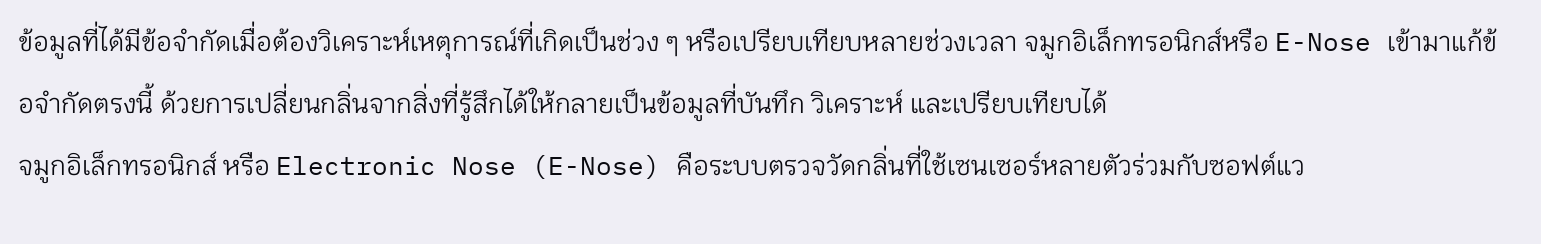ข้อมูลที่ได้มีข้อจำกัดเมื่อต้องวิเคราะห์เหตุการณ์ที่เกิดเป็นช่วง ๆ หรือเปรียบเทียบหลายช่วงเวลา จมูกอิเล็กทรอนิกส์หรือ E-Nose เข้ามาแก้ข้อจำกัดตรงนี้ ด้วยการเปลี่ยนกลิ่นจากสิ่งที่รู้สึกได้ให้กลายเป็นข้อมูลที่บันทึก วิเคราะห์ และเปรียบเทียบได้
จมูกอิเล็กทรอนิกส์ หรือ Electronic Nose (E-Nose) คือระบบตรวจวัดกลิ่นที่ใช้เซนเซอร์หลายตัวร่วมกับซอฟต์แว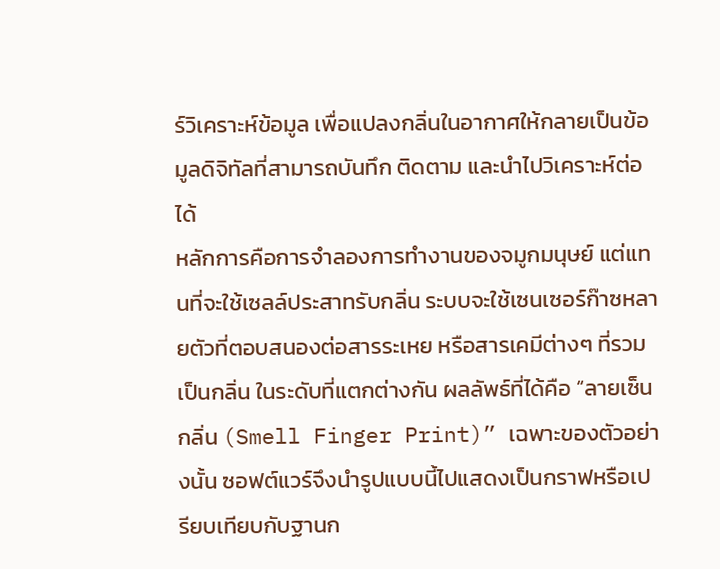ร์วิเคราะห์ข้อมูล เพื่อแปลงกลิ่นในอากาศให้กลายเป็นข้อมูลดิจิทัลที่สามารถบันทึก ติดตาม และนำไปวิเคราะห์ต่อได้
หลักการคือการจำลองการทำงานของจมูกมนุษย์ แต่แทนที่จะใช้เซลล์ประสาทรับกลิ่น ระบบจะใช้เซนเซอร์ก๊าซหลายตัวที่ตอบสนองต่อสารระเหย หรือสารเคมีต่างๆ ที่รวมเป็นกลิ่น ในระดับที่แตกต่างกัน ผลลัพธ์ที่ได้คือ “ลายเซ็นกลิ่น (Smell Finger Print)” เฉพาะของตัวอย่างนั้น ซอฟต์แวร์จึงนำรูปแบบนี้ไปแสดงเป็นกราฟหรือเปรียบเทียบกับฐานก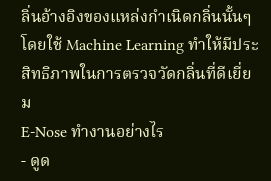ลิ่นอ้างอิงของแหล่งกำเนิดกลิ่นนั้นๆ โดยใช้ Machine Learning ทำให้มีประสิทธิภาพในการตรวจวัดกลิ่นที่ดีเยี่ยม
E-Nose ทำงานอย่างไร
- ดูด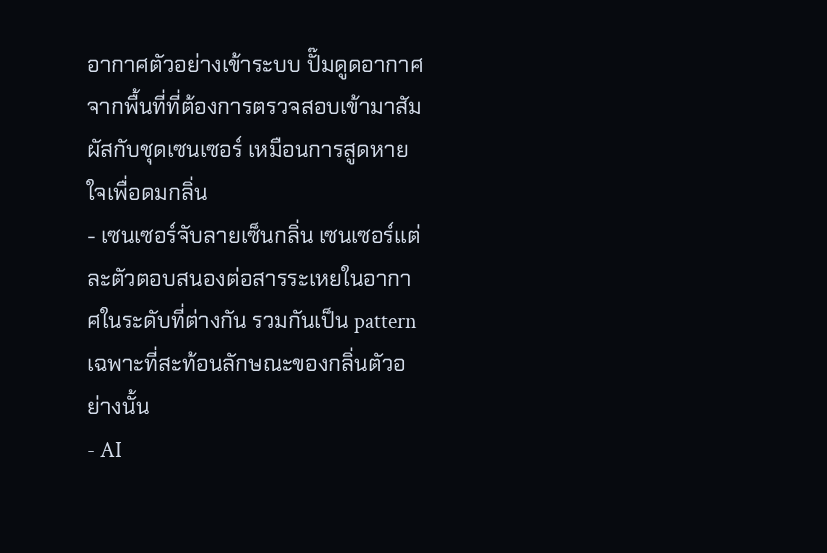อากาศตัวอย่างเข้าระบบ ปั๊มดูดอากาศจากพื้นที่ที่ต้องการตรวจสอบเข้ามาสัมผัสกับชุดเซนเซอร์ เหมือนการสูดหายใจเพื่อดมกลิ่น
- เซนเซอร์จับลายเซ็นกลิ่น เซนเซอร์แต่ละตัวตอบสนองต่อสารระเหยในอากาศในระดับที่ต่างกัน รวมกันเป็น pattern เฉพาะที่สะท้อนลักษณะของกลิ่นตัวอย่างนั้น
- AI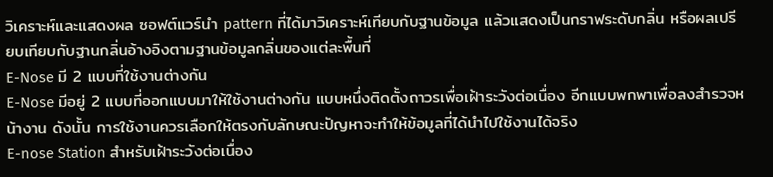วิเคราะห์และแสดงผล ซอฟต์แวร์นำ pattern ที่ได้มาวิเคราะห์เทียบกับฐานข้อมูล แล้วแสดงเป็นกราฟระดับกลิ่น หรือผลเปรียบเทียบกับฐานกลิ่นอ้างอิงตามฐานข้อมูลกลิ่นของแต่ละพื้นที่
E-Nose มี 2 แบบที่ใช้งานต่างกัน
E-Nose มีอยู่ 2 แบบที่ออกแบบมาให้ใช้งานต่างกัน แบบหนึ่งติดตั้งถาวรเพื่อเฝ้าระวังต่อเนื่อง อีกแบบพกพาเพื่อลงสำรวจหน้างาน ดังนั้น การใช้งานควรเลือกให้ตรงกับลักษณะปัญหาจะทำให้ข้อมูลที่ได้นำไปใช้งานได้จริง
E-nose Station สำหรับเฝ้าระวังต่อเนื่อง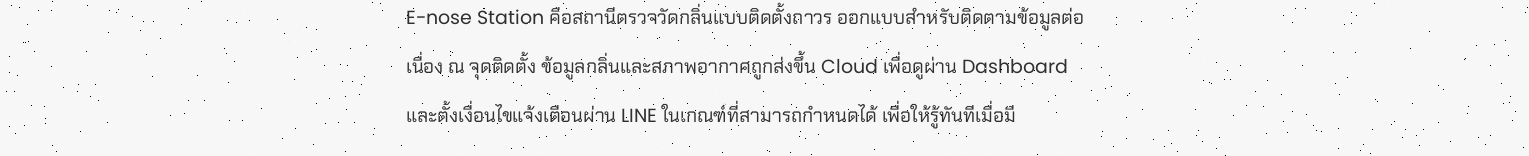E-nose Station คือสถานีตรวจวัดกลิ่นแบบติดตั้งถาวร ออกแบบสำหรับติดตามข้อมูลต่อเนื่อง ณ จุดติดตั้ง ข้อมูลกลิ่นและสภาพอากาศถูกส่งขึ้น Cloud เพื่อดูผ่าน Dashboard และตั้งเงื่อนไขแจ้งเตือนผ่าน LINE ในเกณฑ์ที่สามารถกำหนดได้ เพื่อให้รู้ทันทีเมื่อมี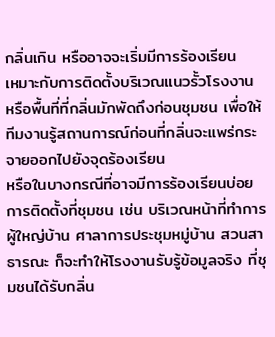กลิ่นเกิน หรืออาจจะเริ่มมีการร้องเรียน
เหมาะกับการติดตั้งบริเวณแนวรั้วโรงงาน หรือพื้นที่ที่กลิ่นมักพัดถึงก่อนชุมชน เพื่อให้ทีมงานรู้สถานการณ์ก่อนที่กลิ่นจะแพร่กระจายออกไปยังจุดร้องเรียน
หรือในบางกรณีที่อาจมีการร้องเรียนบ่อย การติดตั้งที่ชุมชน เช่น บริเวณหน้าที่ทำการผู้ใหญ่บ้าน ศาลาการประชุมหมู่บ้าน สวนสาธารณะ ก็จะทำให้โรงงานรับรู้ข้อมูลจริง ที่ชุมชนได้รับกลิ่น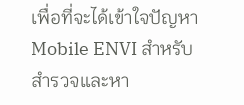เพื่อที่จะได้เข้าใจปัญหา
Mobile ENVI สำหรับสำรวจและหา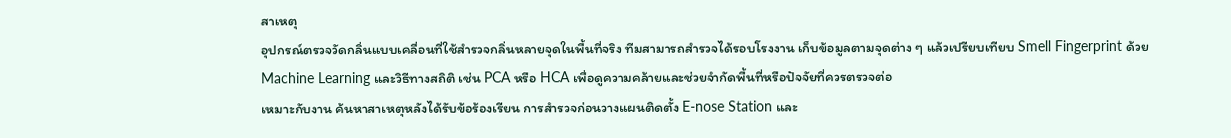สาเหตุ
อุปกรณ์ตรวจวัดกลิ่นแบบเคลื่อนที่ใช้สำรวจกลิ่นหลายจุดในพื้นที่จริง ทีมสามารถสำรวจได้รอบโรงงาน เก็บข้อมูลตามจุดต่าง ๆ แล้วเปรียบเทียบ Smell Fingerprint ด้วย Machine Learning และวิธีทางสถิติ เช่น PCA หรือ HCA เพื่อดูความคล้ายและช่วยจำกัดพื้นที่หรือปัจจัยที่ควรตรวจต่อ
เหมาะกับงาน ค้นหาสาเหตุหลังได้รับข้อร้องเรียน การสำรวจก่อนวางแผนติดตั้ง E-nose Station และ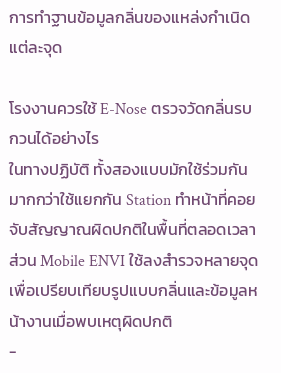การทำฐานข้อมูลกลิ่นของแหล่งกำเนิดแต่ละจุด

โรงงานควรใช้ E-Nose ตรวจวัดกลิ่นรบกวนได้อย่างไร
ในทางปฏิบัติ ทั้งสองแบบมักใช้ร่วมกันมากกว่าใช้แยกกัน Station ทำหน้าที่คอยจับสัญญาณผิดปกติในพื้นที่ตลอดเวลา ส่วน Mobile ENVI ใช้ลงสำรวจหลายจุดเพื่อเปรียบเทียบรูปแบบกลิ่นและข้อมูลหน้างานเมื่อพบเหตุผิดปกติ
-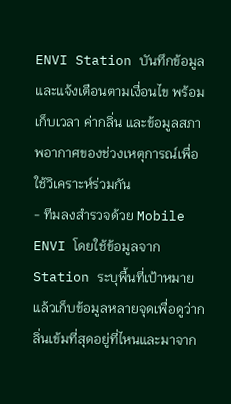ENVI Station บันทึกข้อมูลและแจ้งเตือนตามเงื่อนไข พร้อมเก็บเวลา ค่ากลิ่น และข้อมูลสภาพอากาศของช่วงเหตุการณ์เพื่อใช้วิเคราะห์ร่วมกัน
- ทีมลงสำรวจด้วย Mobile ENVI โดยใช้ข้อมูลจาก Station ระบุพื้นที่เป้าหมาย แล้วเก็บข้อมูลหลายจุดเพื่อดูว่ากลิ่นเข้มที่สุดอยู่ที่ไหนและมาจาก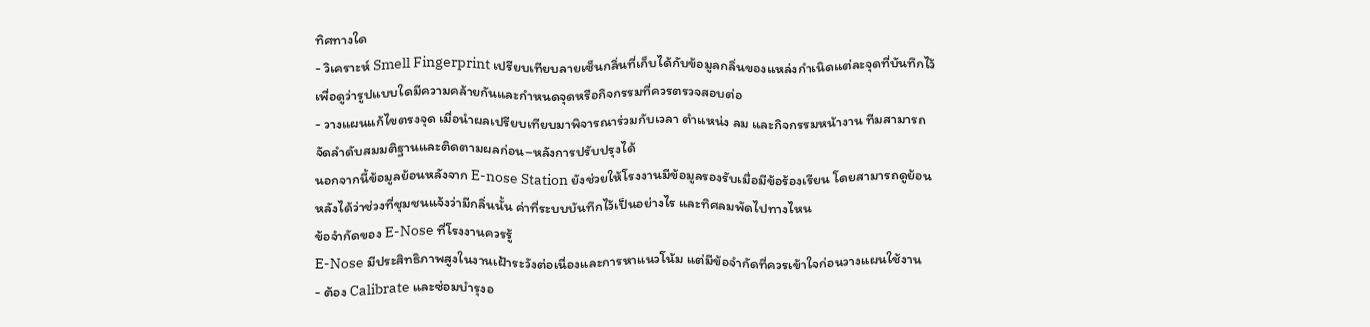ทิศทางใด
- วิเคราะห์ Smell Fingerprint เปรียบเทียบลายเซ็นกลิ่นที่เก็บได้กับข้อมูลกลิ่นของแหล่งกำเนิดแต่ละจุดที่บันทึกไว้ เพื่อดูว่ารูปแบบใดมีความคล้ายกันและกำหนดจุดหรือกิจกรรมที่ควรตรวจสอบต่อ
- วางแผนแก้ไขตรงจุด เมื่อนำผลเปรียบเทียบมาพิจารณาร่วมกับเวลา ตำแหน่ง ลม และกิจกรรมหน้างาน ทีมสามารถจัดลำดับสมมติฐานและติดตามผลก่อน–หลังการปรับปรุงได้
นอกจากนี้ข้อมูลย้อนหลังจาก E-nose Station ยังช่วยให้โรงงานมีข้อมูลรองรับเมื่อมีข้อร้องเรียน โดยสามารถดูย้อนหลังได้ว่าช่วงที่ชุมชนแจ้งว่ามีกลิ่นนั้น ค่าที่ระบบบันทึกไว้เป็นอย่างไร และทิศลมพัดไปทางไหน
ข้อจำกัดของ E-Nose ที่โรงงานควรรู้
E-Nose มีประสิทธิภาพสูงในงานเฝ้าระวังต่อเนื่องและการหาแนวโน้ม แต่มีข้อจำกัดที่ควรเข้าใจก่อนวางแผนใช้งาน
- ต้อง Calibrate และซ่อมบำรุงอ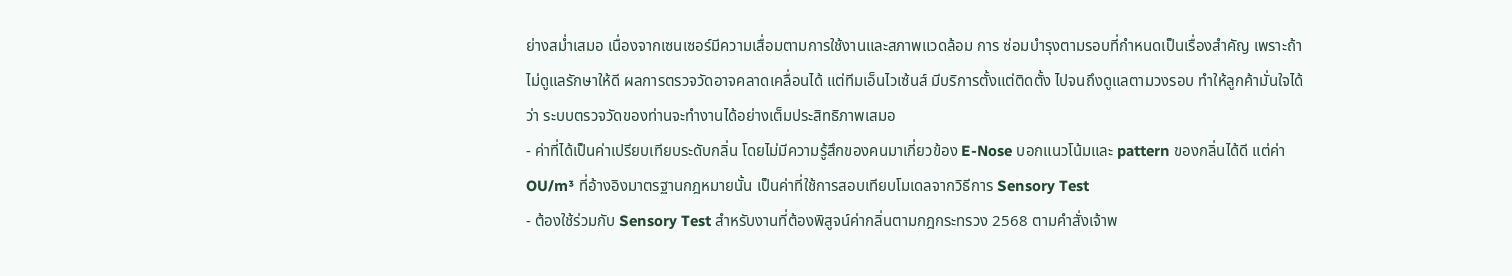ย่างสม่ำเสมอ เนื่องจากเซนเซอร์มีความเสื่อมตามการใช้งานและสภาพแวดล้อม การ ซ่อมบำรุงตามรอบที่กำหนดเป็นเรื่องสำคัญ เพราะถ้าไม่ดูแลรักษาให้ดี ผลการตรวจวัดอาจคลาดเคลื่อนได้ แต่ทีมเอ็นไวเซ้นส์ มีบริการตั้งแต่ติดตั้ง ไปจนถึงดูแลตามวงรอบ ทำให้ลูกค้ามั่นใจได้ว่า ระบบตรวจวัดของท่านจะทำงานได้อย่างเต็มประสิทธิภาพเสมอ
- ค่าที่ได้เป็นค่าเปรียบเทียบระดับกลิ่น โดยไม่มีความรู้สึกของคนมาเกี่ยวข้อง E-Nose บอกแนวโน้มและ pattern ของกลิ่นได้ดี แต่ค่า OU/m³ ที่อ้างอิงมาตรฐานกฎหมายนั้น เป็นค่าที่ใช้การสอบเทียบโมเดลจากวิธีการ Sensory Test
- ต้องใช้ร่วมกับ Sensory Test สำหรับงานที่ต้องพิสูจน์ค่ากลิ่นตามกฎกระทรวง 2568 ตามคำสั่งเจ้าพ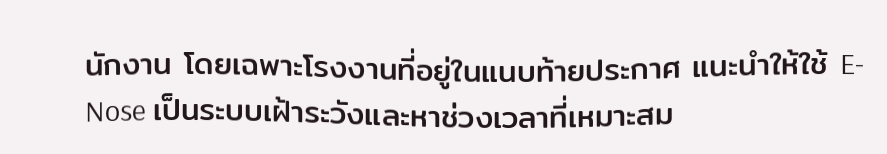นักงาน โดยเฉพาะโรงงานที่อยู่ในแนบท้ายประกาศ แนะนำให้ใช้ E-Nose เป็นระบบเฝ้าระวังและหาช่วงเวลาที่เหมาะสม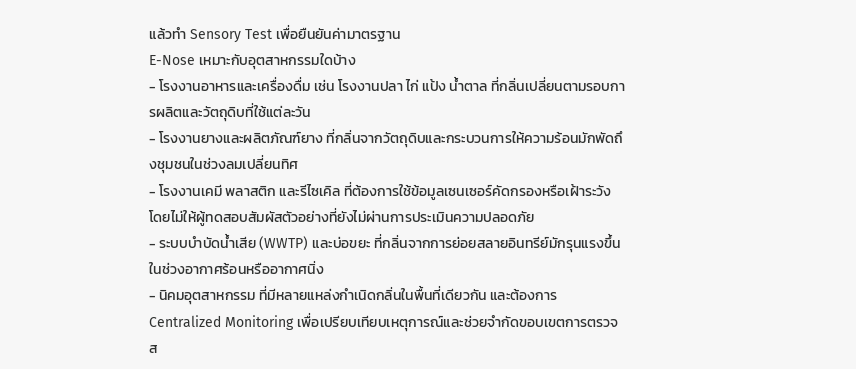แล้วทำ Sensory Test เพื่อยืนยันค่ามาตรฐาน
E-Nose เหมาะกับอุตสาหกรรมใดบ้าง
- โรงงานอาหารและเครื่องดื่ม เช่น โรงงานปลา ไก่ แป้ง น้ำตาล ที่กลิ่นเปลี่ยนตามรอบการผลิตและวัตถุดิบที่ใช้แต่ละวัน
- โรงงานยางและผลิตภัณฑ์ยาง ที่กลิ่นจากวัตถุดิบและกระบวนการให้ความร้อนมักพัดถึงชุมชนในช่วงลมเปลี่ยนทิศ
- โรงงานเคมี พลาสติก และรีไซเคิล ที่ต้องการใช้ข้อมูลเซนเซอร์คัดกรองหรือเฝ้าระวัง โดยไม่ให้ผู้ทดสอบสัมผัสตัวอย่างที่ยังไม่ผ่านการประเมินความปลอดภัย
- ระบบบำบัดน้ำเสีย (WWTP) และบ่อขยะ ที่กลิ่นจากการย่อยสลายอินทรีย์มักรุนแรงขึ้นในช่วงอากาศร้อนหรืออากาศนิ่ง
- นิคมอุตสาหกรรม ที่มีหลายแหล่งกำเนิดกลิ่นในพื้นที่เดียวกัน และต้องการ Centralized Monitoring เพื่อเปรียบเทียบเหตุการณ์และช่วยจำกัดขอบเขตการตรวจส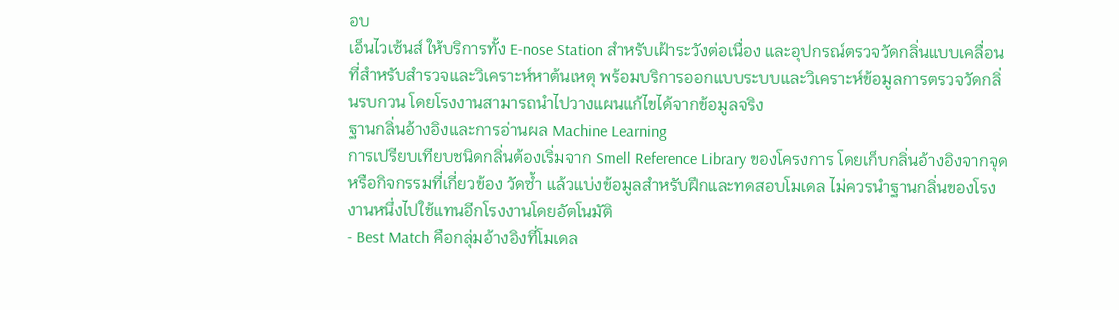อบ
เอ็นไวเซ้นส์ ให้บริการทั้ง E-nose Station สำหรับเฝ้าระวังต่อเนื่อง และอุปกรณ์ตรวจวัดกลิ่นแบบเคลื่อนที่สำหรับสำรวจและวิเคราะห์หาต้นเหตุ พร้อมบริการออกแบบระบบและวิเคราะห์ข้อมูลการตรวจวัดกลิ่นรบกวน โดยโรงงานสามารถนำไปวางแผนแก้ไขได้จากข้อมูลจริง
ฐานกลิ่นอ้างอิงและการอ่านผล Machine Learning
การเปรียบเทียบชนิดกลิ่นต้องเริ่มจาก Smell Reference Library ของโครงการ โดยเก็บกลิ่นอ้างอิงจากจุดหรือกิจกรรมที่เกี่ยวข้อง วัดซ้ำ แล้วแบ่งข้อมูลสำหรับฝึกและทดสอบโมเดล ไม่ควรนำฐานกลิ่นของโรงงานหนึ่งไปใช้แทนอีกโรงงานโดยอัตโนมัติ
- Best Match คือกลุ่มอ้างอิงที่โมเดล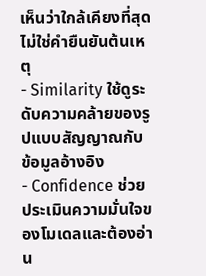เห็นว่าใกล้เคียงที่สุด ไม่ใช่คำยืนยันต้นเหตุ
- Similarity ใช้ดูระดับความคล้ายของรูปแบบสัญญาณกับข้อมูลอ้างอิง
- Confidence ช่วยประเมินความมั่นใจของโมเดลและต้องอ่าน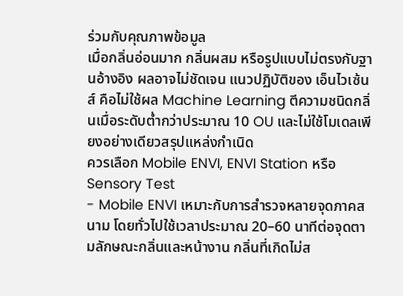ร่วมกับคุณภาพข้อมูล
เมื่อกลิ่นอ่อนมาก กลิ่นผสม หรือรูปแบบไม่ตรงกับฐานอ้างอิง ผลอาจไม่ชัดเจน แนวปฏิบัติของ เอ็นไวเซ้นส์ คือไม่ใช้ผล Machine Learning ตีความชนิดกลิ่นเมื่อระดับต่ำกว่าประมาณ 10 OU และไม่ใช้โมเดลเพียงอย่างเดียวสรุปแหล่งกำเนิด
ควรเลือก Mobile ENVI, ENVI Station หรือ Sensory Test
- Mobile ENVI เหมาะกับการสำรวจหลายจุดภาคสนาม โดยทั่วไปใช้เวลาประมาณ 20–60 นาทีต่อจุดตามลักษณะกลิ่นและหน้างาน กลิ่นที่เกิดไม่ส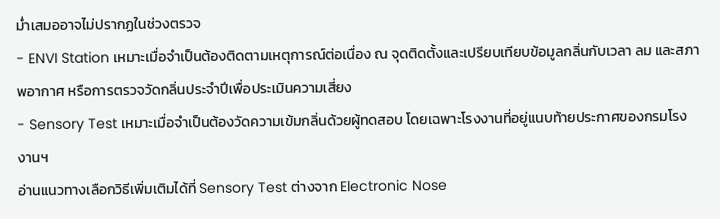ม่ำเสมออาจไม่ปรากฏในช่วงตรวจ
- ENVI Station เหมาะเมื่อจำเป็นต้องติดตามเหตุการณ์ต่อเนื่อง ณ จุดติดตั้งและเปรียบเทียบข้อมูลกลิ่นกับเวลา ลม และสภาพอากาศ หรือการตรวจวัดกลิ่นประจำปีเพื่อประเมินความเสี่ยง
- Sensory Test เหมาะเมื่อจำเป็นต้องวัดความเข้มกลิ่นด้วยผู้ทดสอบ โดยเฉพาะโรงงานที่อยู่แนบท้ายประกาศของกรมโรงงานฯ
อ่านแนวทางเลือกวิธีเพิ่มเติมได้ที่ Sensory Test ต่างจาก Electronic Nose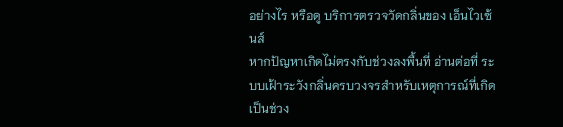อย่างไร หรือดู บริการตรวจวัดกลิ่นของ เอ็นไวเซ้นส์
หากปัญหาเกิดไม่ตรงกับช่วงลงพื้นที่ อ่านต่อที่ ระบบเฝ้าระวังกลิ่นครบวงจรสำหรับเหตุการณ์ที่เกิดเป็นช่วง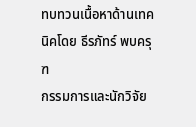ทบทวนเนื้อหาด้านเทคนิคโดย ธีรภัทร์ พบครุฑ
กรรมการและนักวิจัย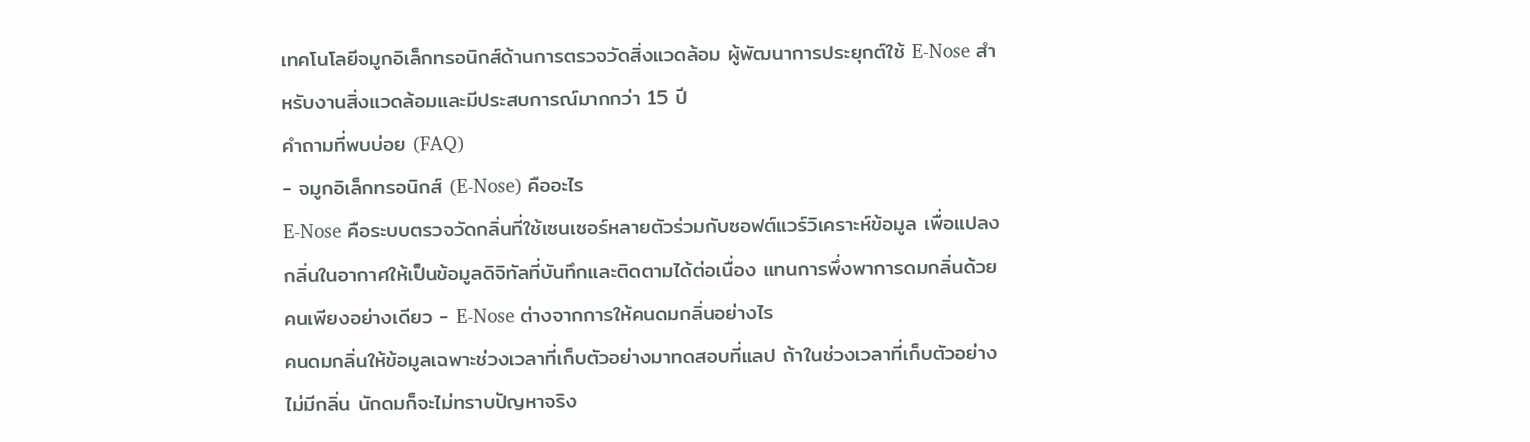เทคโนโลยีจมูกอิเล็กทรอนิกส์ด้านการตรวจวัดสิ่งแวดล้อม ผู้พัฒนาการประยุกต์ใช้ E-Nose สำหรับงานสิ่งแวดล้อมและมีประสบการณ์มากกว่า 15 ปี
คำถามที่พบบ่อย (FAQ)
- จมูกอิเล็กทรอนิกส์ (E-Nose) คืออะไร
E-Nose คือระบบตรวจวัดกลิ่นที่ใช้เซนเซอร์หลายตัวร่วมกับซอฟต์แวร์วิเคราะห์ข้อมูล เพื่อแปลงกลิ่นในอากาศให้เป็นข้อมูลดิจิทัลที่บันทึกและติดตามได้ต่อเนื่อง แทนการพึ่งพาการดมกลิ่นด้วยคนเพียงอย่างเดียว - E-Nose ต่างจากการให้คนดมกลิ่นอย่างไร
คนดมกลิ่นให้ข้อมูลเฉพาะช่วงเวลาที่เก็บตัวอย่างมาทดสอบที่แลป ถ้าในช่วงเวลาที่เก็บตัวอย่างไม่มีกลิ่น นักดมก็จะไม่ทราบปัญหาจริง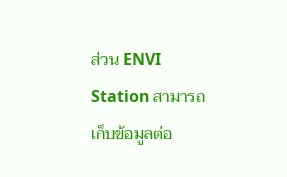ส่วน ENVI Station สามารถเก็บข้อมูลต่อ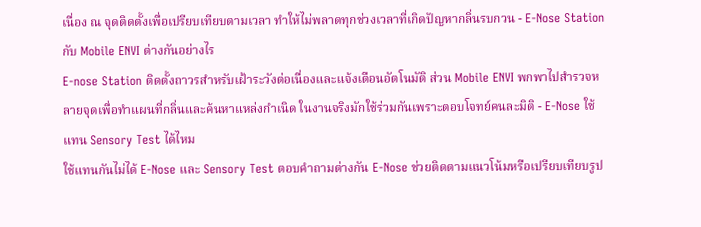เนื่อง ณ จุดติดตั้งเพื่อเปรียบเทียบตามเวลา ทำให้ไม่พลาดทุกช่วงเวลาที่เกิดปัญหากลิ่นรบกวน - E-Nose Station กับ Mobile ENVI ต่างกันอย่างไร
E-nose Station ติดตั้งถาวรสำหรับเฝ้าระวังต่อเนื่องและแจ้งเตือนอัตโนมัติ ส่วน Mobile ENVI พกพาไปสำรวจหลายจุดเพื่อทำแผนที่กลิ่นและค้นหาแหล่งกำเนิด ในงานจริงมักใช้ร่วมกันเพราะตอบโจทย์คนละมิติ - E-Nose ใช้แทน Sensory Test ได้ไหม
ใช้แทนกันไม่ได้ E-Nose และ Sensory Test ตอบคำถามต่างกัน E-Nose ช่วยติดตามแนวโน้มหรือเปรียบเทียบรูป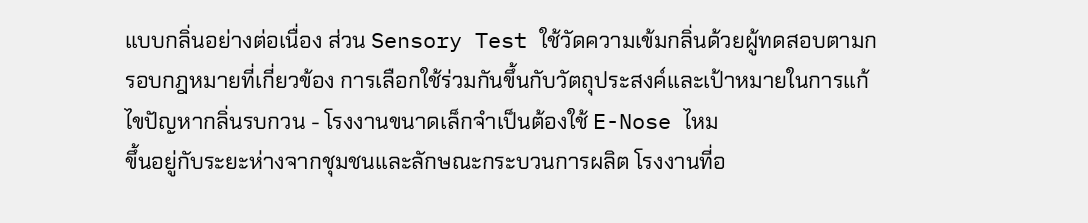แบบกลิ่นอย่างต่อเนื่อง ส่วน Sensory Test ใช้วัดความเข้มกลิ่นด้วยผู้ทดสอบตามกรอบกฎหมายที่เกี่ยวข้อง การเลือกใช้ร่วมกันขึ้นกับวัตถุประสงค์และเป้าหมายในการแก้ไขปัญหากลิ่นรบกวน - โรงงานขนาดเล็กจำเป็นต้องใช้ E-Nose ไหม
ขึ้นอยู่กับระยะห่างจากชุมชนและลักษณะกระบวนการผลิต โรงงานที่อ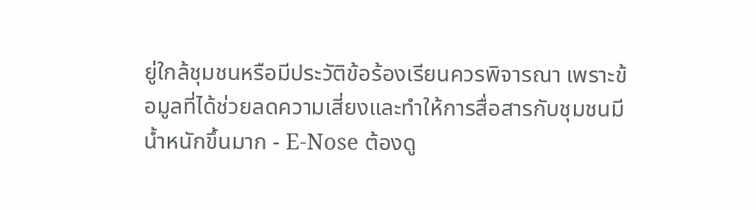ยู่ใกล้ชุมชนหรือมีประวัติข้อร้องเรียนควรพิจารณา เพราะข้อมูลที่ได้ช่วยลดความเสี่ยงและทำให้การสื่อสารกับชุมชนมีน้ำหนักขึ้นมาก - E-Nose ต้องดู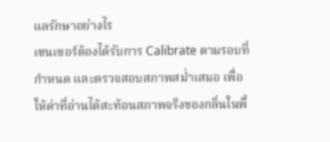แลรักษาอย่างไร
เซนเซอร์ต้องได้รับการ Calibrate ตามรอบที่กำหนด และตรวจสอบสภาพสม่ำเสมอ เพื่อให้ค่าที่อ่านได้สะท้อนสภาพจริงของกลิ่นในพื้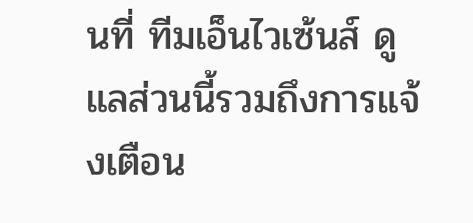นที่ ทีมเอ็นไวเซ้นส์ ดูแลส่วนนี้รวมถึงการแจ้งเตือน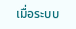เมื่อระบบ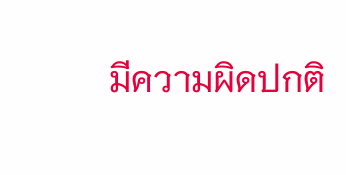มีความผิดปกติ